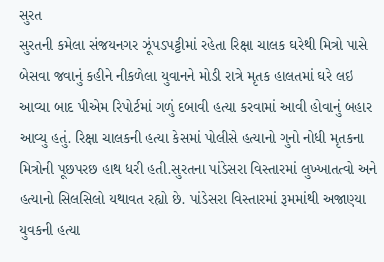સુરત
સુરતની કમેલા સંજયનગર ઝૂંપડપટ્ટીમાં રહેતા રિક્ષા ચાલક ઘરેથી મિત્રો પાસે બેસવા જવાનું કહીને નીકળેલા યુવાનને મોડી રાત્રે મૃતક હાલતમાં ઘરે લઇ આવ્યા બાદ પીએમ રિપોર્ટમાં ગળું દબાવી હત્યા કરવામાં આવી હોવાનું બહાર આવ્યુ હતું. રિક્ષા ચાલકની હત્યા કેસમાં પોલીસે હત્યાનો ગુનો નોધી મૃતકના મિત્રોની પૂછપરછ હાથ ધરી હતી.સુરતના પાંડેસરા વિસ્તારમાં લુખ્ખાતત્વો અને હત્યાનો સિલસિલો યથાવત રહ્યો છે. પાંડેસરા વિસ્તારમાં રૂમમાંથી અજાણ્યા યુવકની હત્યા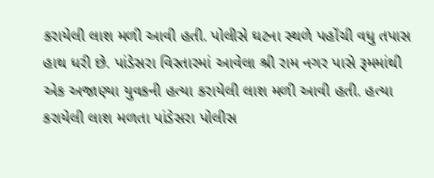કરાયેલી લાશ મળી આવી હતી. પોલીસે ઘટના સ્થળે પહોંચી વધુ તપાસ હાથ ધરી છે. પાંડેસરા વિસ્તારમાં આવેલા શ્રી રામ નગર પાસે રૂમમાંથી એક અજાણ્યા યુવકની હત્યા કરાયેલી લાશ મળી આવી હતી. હત્યા કરાયેલી લાશ મળતા પાંડેસરા પોલીસ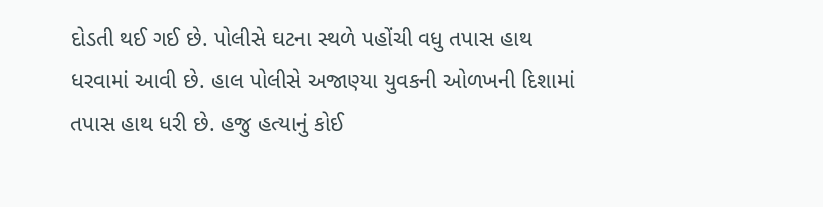દોડતી થઈ ગઈ છે. પોલીસે ઘટના સ્થળે પહોંચી વધુ તપાસ હાથ ધરવામાં આવી છે. હાલ પોલીસે અજાણ્યા યુવકની ઓળખની દિશામાં તપાસ હાથ ધરી છે. હજુ હત્યાનું કોઈ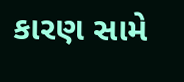કારણ સામે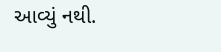આવ્યું નથી.